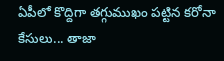ఏపీలో కొద్దిగా తగ్గుముఖం పట్టిన కరోనా కేసులు... తాజా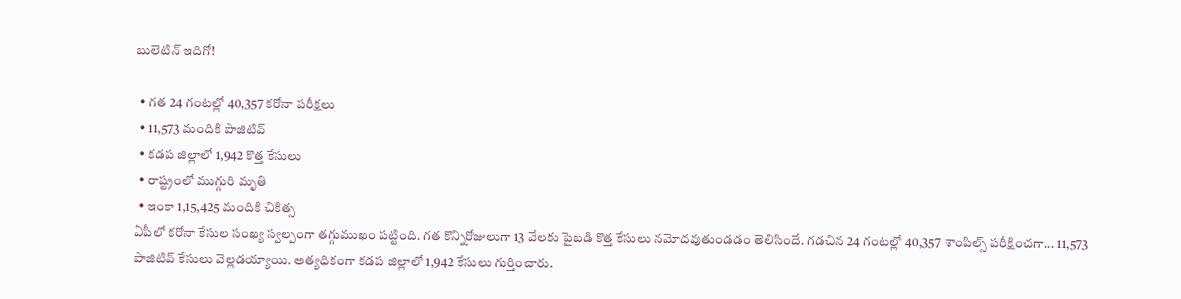బులెటిన్ ఇదిగో!

  • గత 24 గంటల్లో 40,357 కరోనా పరీక్షలు
  • 11,573 మందికి పాజిటివ్
  • కడప జిల్లాలో 1,942 కొత్త కేసులు
  • రాష్ట్రంలో ముగ్గురి మృతి
  • ఇంకా 1,15,425 మందికి చికిత్స
ఏపీలో కరోనా కేసుల సంఖ్య స్వల్పంగా తగ్గుముఖం పట్టింది. గత కొన్నిరోజులుగా 13 వేలకు పైబడి కొత్త కేసులు నమోదవుతుండడం తెలిసిందే. గడచిన 24 గంటల్లో 40,357 శాంపిల్స్ పరీక్షించగా... 11,573 పాజిటివ్ కేసులు వెల్లడయ్యాయి. అత్యధికంగా కడప జిల్లాలో 1,942 కేసులు గుర్తించారు.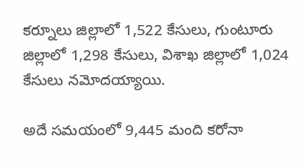కర్నూలు జిల్లాలో 1,522 కేసులు, గుంటూరు జిల్లాలో 1,298 కేసులు, విశాఖ జిల్లాలో 1,024 కేసులు నమోదయ్యాయి.

అదే సమయంలో 9,445 మంది కరోనా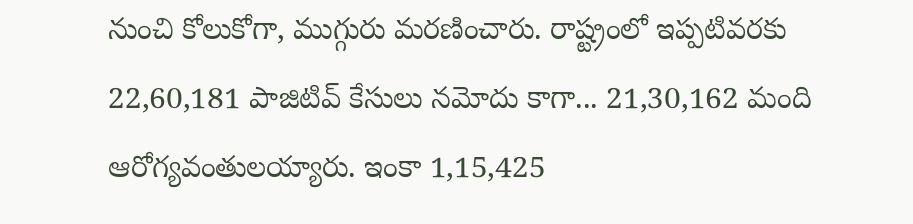నుంచి కోలుకోగా, ముగ్గురు మరణించారు. రాష్ట్రంలో ఇప్పటివరకు 22,60,181 పాజిటివ్ కేసులు నమోదు కాగా... 21,30,162 మంది ఆరోగ్యవంతులయ్యారు. ఇంకా 1,15,425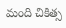మంది చికిత్స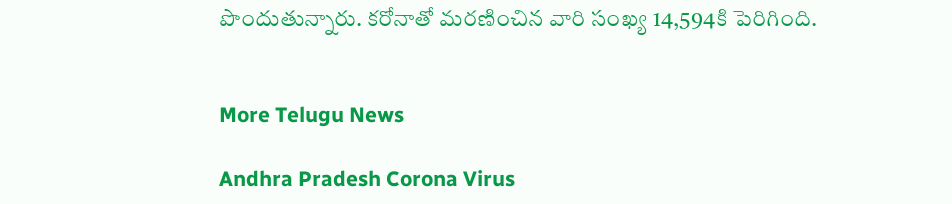పొందుతున్నారు. కరోనాతో మరణించిన వారి సంఖ్య 14,594కి పెరిగింది.


More Telugu News

Andhra Pradesh Corona Virus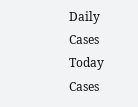Daily Cases Today Cases